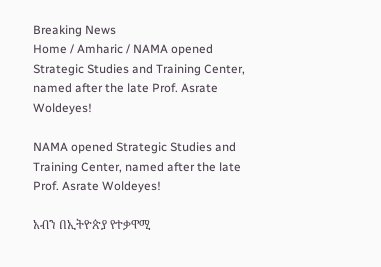Breaking News
Home / Amharic / NAMA opened Strategic Studies and Training Center, named after the late Prof. Asrate Woldeyes!

NAMA opened Strategic Studies and Training Center, named after the late Prof. Asrate Woldeyes!

አብን በኢትዮጵያ የተቃዋሚ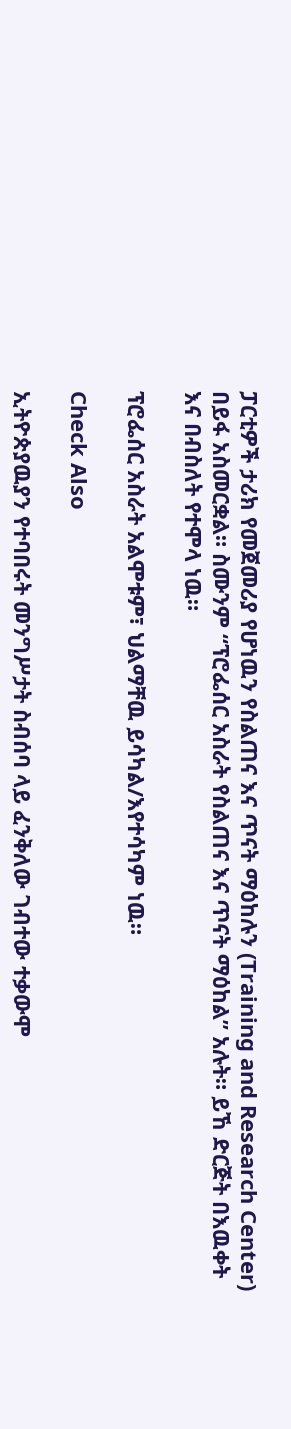ፓርቲዎች ታሪክ የመጀመሪያ የሆነዉን የስልጠና እና ጥናት ማዕከሉን (Training and Research Center) በይፋ አስመርቋል። ስሙንም “ፕሮፌሰር አስራት የስልጠና እና ጥናት ማዕከል” አሉት። ይኸ ድርጅት በእዉቀት እና በብስለት የተሞላ ነዉ።

ፕሮፌሰር አስራት አልሞቱም፣ ህልማቸዉ ይሳካል/እየተሳካም ነዉ።

Check Also

ኢትዮጵያዉያን የተባበሩት መንግሥታት ስብሰባ ላይ ፈንቅለው ገብተው ተቃውሞ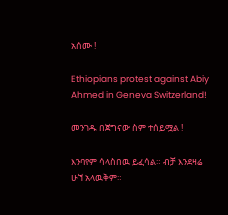አሰሙ !

Ethiopians protest against Abiy Ahmed in Geneva Switzerland!

መንገዱ በጀግናው ስም ተሰይሟል !

እንባየም ሳላስበዉ ይፈሳል። ብቻ እንደዛሬ ሁኘ አላዉቅም።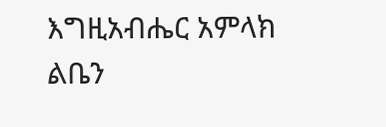እግዚአብሔር አምላክ ልቤን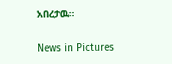አበረታዉ።

News in Pictures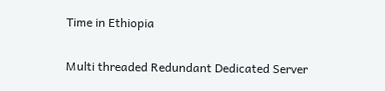Time in Ethiopia

Multi threaded Redundant Dedicated Server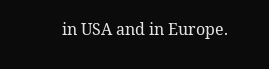in USA and in Europe.